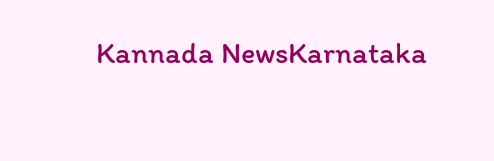Kannada NewsKarnataka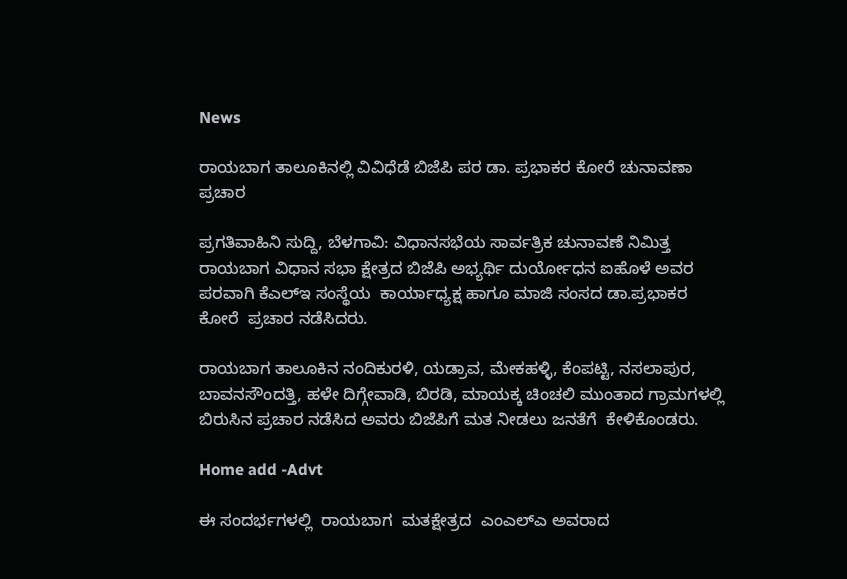News

ರಾಯಬಾಗ ತಾಲೂಕಿನಲ್ಲಿ ವಿವಿಧೆಡೆ ಬಿಜೆಪಿ ಪರ ಡಾ. ಪ್ರಭಾಕರ ಕೋರೆ ಚುನಾವಣಾ ಪ್ರಚಾರ

ಪ್ರಗತಿವಾಹಿನಿ ಸುದ್ದಿ, ಬೆಳಗಾವಿ: ವಿಧಾನಸಭೆಯ ಸಾರ್ವತ್ರಿಕ ಚುನಾವಣೆ ನಿಮಿತ್ತ ರಾಯಬಾಗ ವಿಧಾನ ಸಭಾ ಕ್ಷೇತ್ರದ ಬಿಜೆಪಿ ಅಭ್ಯರ್ಥಿ ದುರ್ಯೋಧನ ಐಹೊಳೆ ಅವರ ಪರವಾಗಿ ಕೆಎಲ್ಇ ಸಂಸ್ಥೆಯ  ಕಾರ್ಯಾಧ್ಯಕ್ಷ ಹಾಗೂ ಮಾಜಿ ಸಂಸದ ಡಾ.ಪ್ರಭಾಕರ ಕೋರೆ  ಪ್ರಚಾರ ನಡೆಸಿದರು.

ರಾಯಬಾಗ ತಾಲೂಕಿನ ನಂದಿಕುರಳಿ, ಯಡ್ರಾವ, ಮೇಕಹಳ್ಳಿ, ಕೆಂಪಟ್ಟಿ, ನಸಲಾಪುರ, ಬಾವನಸೌಂದತ್ತಿ, ಹಳೇ ದಿಗ್ಗೇವಾಡಿ, ಬಿರಡಿ, ಮಾಯಕ್ಕ ಚಿಂಚಲಿ ಮುಂತಾದ ಗ್ರಾಮಗಳಲ್ಲಿ ಬಿರುಸಿನ ಪ್ರಚಾರ ನಡೆಸಿದ ಅವರು ಬಿಜೆಪಿಗೆ ಮತ ನೀಡಲು ಜನತೆಗೆ  ಕೇಳಿಕೊಂಡರು.

Home add -Advt

ಈ ಸಂದರ್ಭಗಳಲ್ಲಿ  ರಾಯಬಾಗ  ಮತಕ್ಷೇತ್ರದ  ಎಂಎಲ್ಎ ಅವರಾದ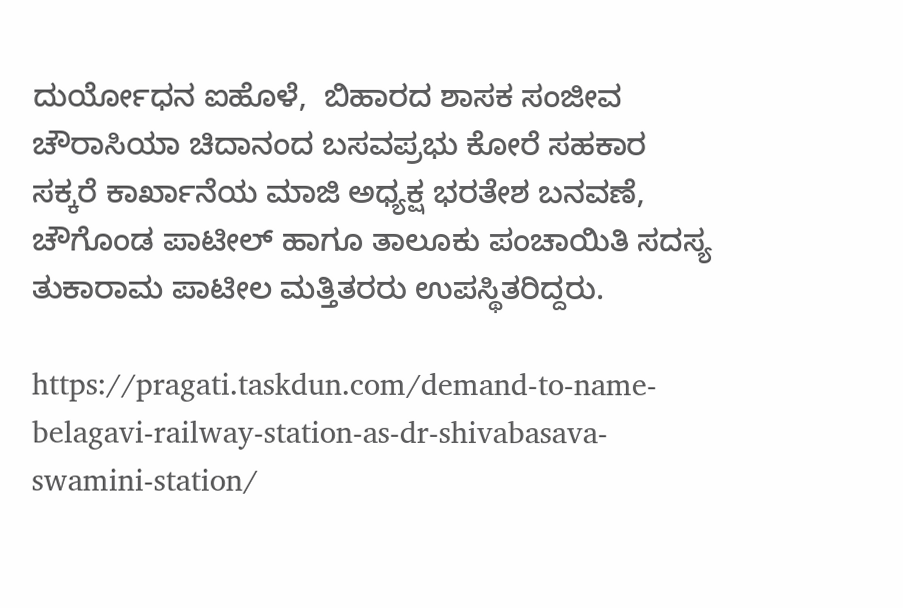ದುರ್ಯೋಧನ ಐಹೊಳೆ,  ಬಿಹಾರದ ಶಾಸಕ ಸಂಜೀವ ಚೌರಾಸಿಯಾ ಚಿದಾನಂದ ಬಸವಪ್ರಭು ಕೋರೆ ಸಹಕಾರ ಸಕ್ಕರೆ ಕಾರ್ಖಾನೆಯ ಮಾಜಿ ಅಧ್ಯಕ್ಷ ಭರತೇಶ ಬನವಣೆ,   ಚೌಗೊಂಡ ಪಾಟೀಲ್ ಹಾಗೂ ತಾಲೂಕು ಪಂಚಾಯಿತಿ ಸದಸ್ಯ ತುಕಾರಾಮ ಪಾಟೀಲ ಮತ್ತಿತರರು ಉಪಸ್ಥಿತರಿದ್ದರು.

https://pragati.taskdun.com/demand-to-name-belagavi-railway-station-as-dr-shivabasava-swamini-station/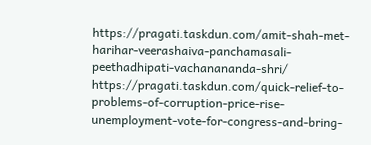https://pragati.taskdun.com/amit-shah-met-harihar-veerashaiva-panchamasali-peethadhipati-vachanananda-shri/
https://pragati.taskdun.com/quick-relief-to-problems-of-corruption-price-rise-unemployment-vote-for-congress-and-bring-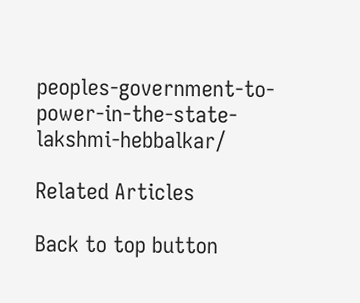peoples-government-to-power-in-the-state-lakshmi-hebbalkar/

Related Articles

Back to top button